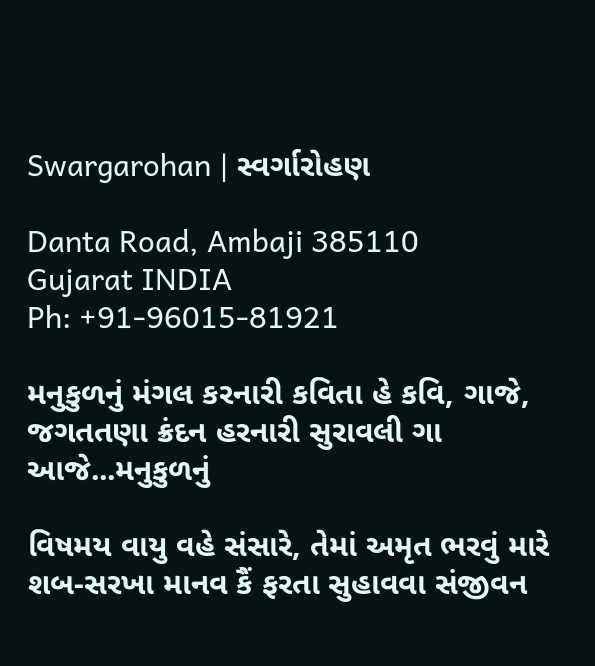Swargarohan | સ્વર્ગારોહણ

Danta Road, Ambaji 385110
Gujarat INDIA
Ph: +91-96015-81921

મનુકુળનું મંગલ કરનારી કવિતા હે કવિ, ગાજે,
જગતતણા ક્રંદન હરનારી સુરાવલી ગા આજે...મનુકુળનું

વિષમય વાયુ વહે સંસારે, તેમાં અમૃત ભરવું મારે
શબ-સરખા માનવ કૈં ફરતા સુહાવવા સંજીવન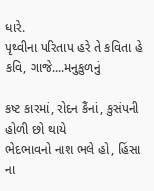ધારે.
પૃથ્વીના પરિતાપ હરે તે કવિતા હે કવિ, ગાજે....મનુકુળનું

કષ્ટ કારમાં, રોદન કૈંનાં, કુસંપની હોળી છો થાયે
ભેદભાવનો નાશ ભલે હો, હિંસા ના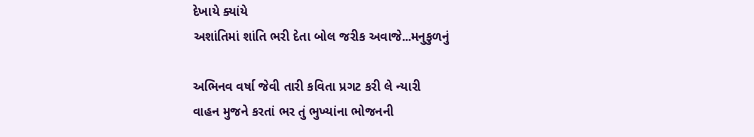દેખાયે ક્યાંયે
અશાંતિમાં શાંતિ ભરી દેતા બોલ જરીક અવાજે...મનુકુળનું

અભિનવ વર્ષા જેવી તારી કવિતા પ્રગટ કરી લે ન્યારી
વાહન મુજને કરતાં ભર તું ભુખ્યાંના ભોજનની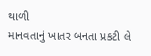થાળી
માનવતાનું ખાતર બનતા પ્રકટી લે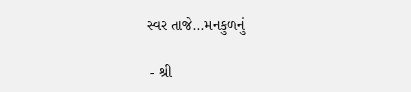સ્વર તાજે...મનકુળનું

 - શ્રી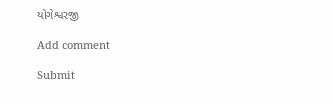યોગેશ્વરજી

Add comment

Submit